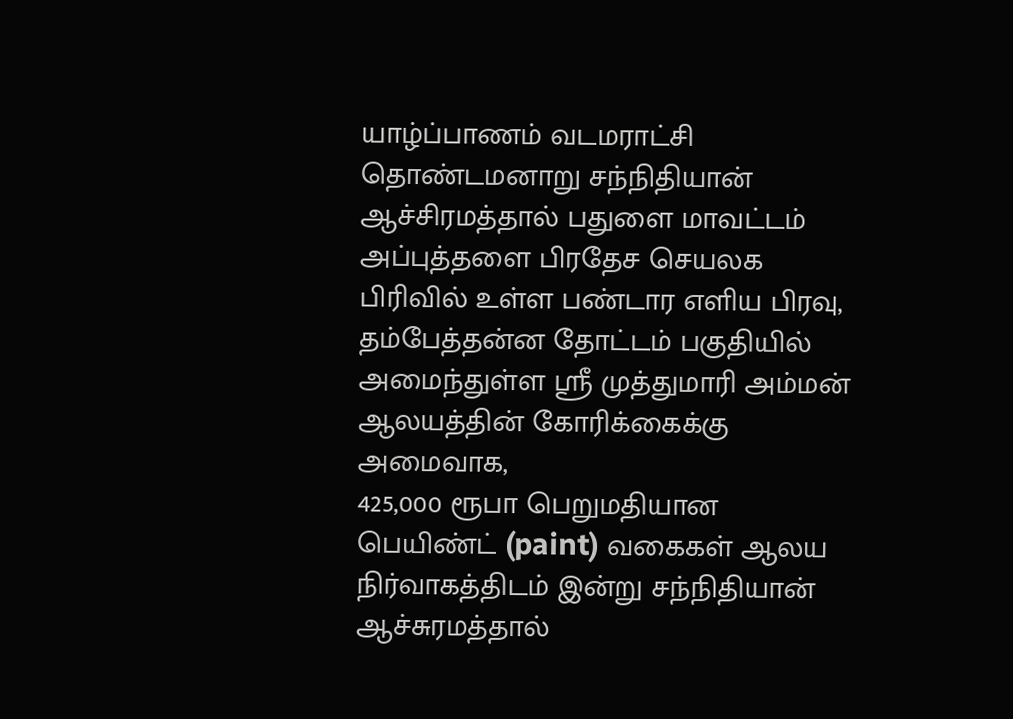யாழ்ப்பாணம் வடமராட்சி தொண்டமனாறு சந்நிதியான் ஆச்சிரமத்தால் பதுளை மாவட்டம் அப்புத்தளை பிரதேச செயலக பிரிவில் உள்ள பண்டார எளிய பிரவு, தம்பேத்தன்ன தோட்டம் பகுதியில் அமைந்துள்ள ஶ்ரீ முத்துமாரி அம்மன் ஆலயத்தின் கோரிக்கைக்கு அமைவாக,
425,000 ரூபா பெறுமதியான பெயிண்ட் (paint) வகைகள் ஆலய நிர்வாகத்திடம் இன்று சந்நிதியான் ஆச்சுரமத்தால்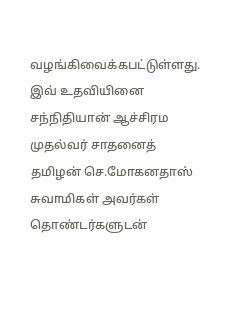வழங்கிவைக்கபட்டுள்ளது.
இவ் உதவியினை
சந்நிதியான் ஆச்சிரம முதல்வர் சாதனைத் தமிழன் செ.மோகனதாஸ் சுவாமிகள் அவர்கள் தொண்டர்களுடன்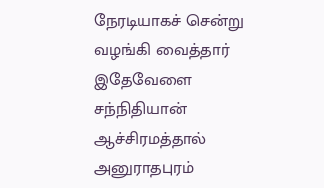நேரடியாகச் சென்று வழங்கி வைத்தார்
இதேவேளை சந்நிதியான் ஆச்சிரமத்தால் அனுராதபுரம்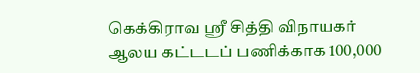கெக்கிராவ ஶ்ரீ சித்தி விநாயகர் ஆலய கட்டடப் பணிக்காக 100,000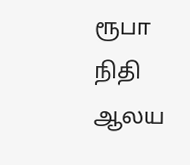ரூபா நிதி ஆலய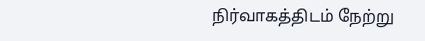நிர்வாகத்திடம் நேற்று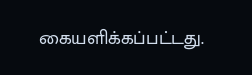கையளிக்கப்பட்டது.